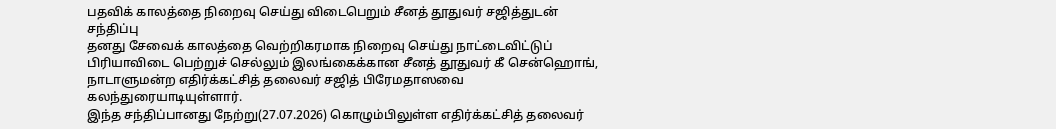பதவிக் காலத்தை நிறைவு செய்து விடைபெறும் சீனத் தூதுவர் சஜித்துடன் சந்திப்பு
தனது சேவைக் காலத்தை வெற்றிகரமாக நிறைவு செய்து நாட்டைவிட்டுப் பிரியாவிடை பெற்றுச் செல்லும் இலங்கைக்கான சீனத் தூதுவர் கீ சென்ஹொங், நாடாளுமன்ற எதிர்க்கட்சித் தலைவர் சஜித் பிரேமதாஸவை கலந்துரையாடியுள்ளார்.
இந்த சந்திப்பானது நேற்று(27.07.2026) கொழும்பிலுள்ள எதிர்க்கட்சித் தலைவர்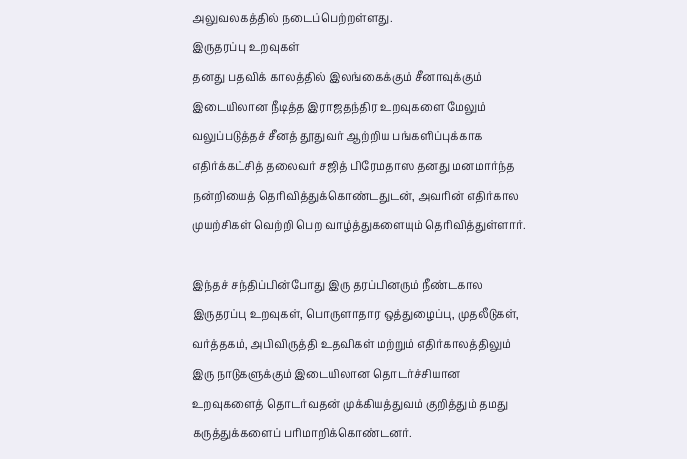அலுவலகத்தில் நடைப்பெற்றள்ளது.
இருதரப்பு உறவுகள்
தனது பதவிக் காலத்தில் இலங்கைக்கும் சீனாவுக்கும் இடையிலான நீடித்த இராஜதந்திர உறவுகளை மேலும் வலுப்படுத்தச் சீனத் தூதுவர் ஆற்றிய பங்களிப்புக்காக எதிர்க்கட்சித் தலைவர் சஜித் பிரேமதாஸ தனது மனமார்ந்த நன்றியைத் தெரிவித்துக்கொண்டதுடன், அவரின் எதிர்கால முயற்சிகள் வெற்றி பெற வாழ்த்துகளையும் தெரிவித்துள்ளார்.

இந்தச் சந்திப்பின்போது இரு தரப்பினரும் நீண்டகால இருதரப்பு உறவுகள், பொருளாதார ஒத்துழைப்பு, முதலீடுகள், வர்த்தகம், அபிவிருத்தி உதவிகள் மற்றும் எதிர்காலத்திலும் இரு நாடுகளுக்கும் இடையிலான தொடர்ச்சியான உறவுகளைத் தொடர்வதன் முக்கியத்துவம் குறித்தும் தமது கருத்துக்களைப் பரிமாறிக்கொண்டனர்.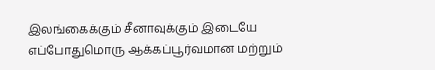இலங்கைக்கும் சீனாவுக்கும் இடையே எப்போதுமொரு ஆக்கப்பூர்வமான மற்றும்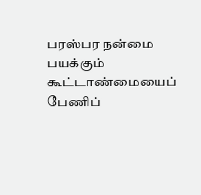பரஸ்பர நன்மை பயக்கும் கூட்டாண்மையைப் பேணிப்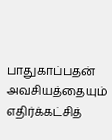பாதுகாப்பதன் அவசியத்தையும் எதிர்க்கட்சித்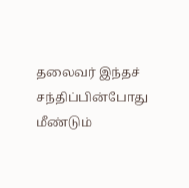தலைவர் இந்தச் சந்திப்பின்போது மீண்டும்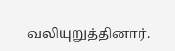வலியுறுத்தினார்.